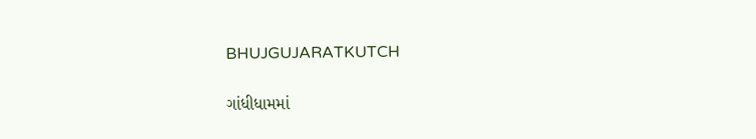BHUJGUJARATKUTCH

ગાંધીધામમાં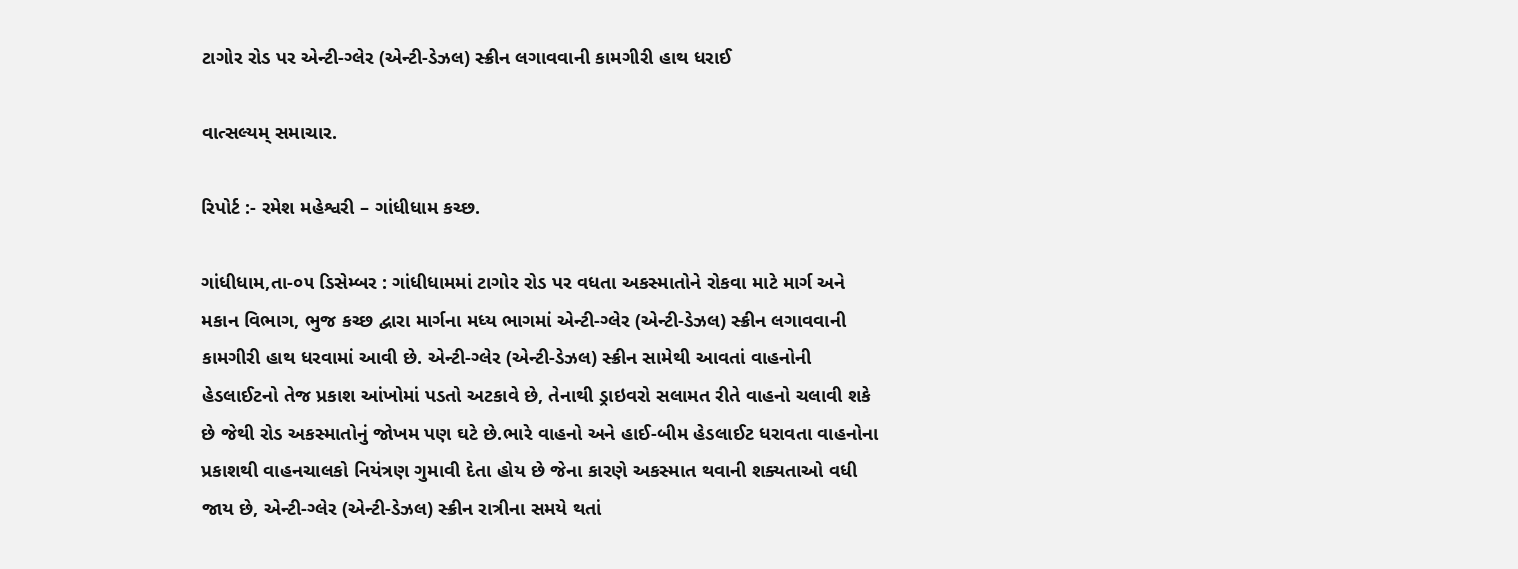ટાગોર રોડ પર એન્ટી-ગ્લેર (એન્ટી-ડેઝલ) સ્ક્રીન લગાવવાની કામગીરી હાથ ધરાઈ

વાત્સલ્યમ્ સમાચાર.

રિપોર્ટ :- રમેશ મહેશ્વરી – ગાંધીધામ કચ્છ.

ગાંધીધામ,તા-૦૫ ડિસેમ્બર : ગાંધીધામમાં ટાગોર રોડ પર વધતા અકસ્માતોને રોકવા માટે માર્ગ અને મકાન વિભાગ, ભુજ કચ્છ દ્વારા માર્ગના મધ્ય ભાગમાં એન્ટી-ગ્લેર (એન્ટી-ડેઝલ) સ્ક્રીન લગાવવાની કામગીરી હાથ ધરવામાં આવી છે. એન્ટી-ગ્લેર (એન્ટી-ડેઝલ) સ્ક્રીન સામેથી આવતાં વાહનોની હેડલાઈટનો તેજ પ્રકાશ આંખોમાં પડતો અટકાવે છે, તેનાથી ડ્રાઇવરો સલામત રીતે વાહનો ચલાવી શકે છે જેથી રોડ અકસ્માતોનું જોખમ પણ ઘટે છે.ભારે વાહનો અને હાઈ-બીમ હેડલાઈટ ધરાવતા વાહનોના પ્રકાશથી વાહનચાલકો નિયંત્રણ ગુમાવી દેતા હોય છે જેના કારણે અકસ્માત થવાની શક્યતાઓ વધી જાય છે, એન્ટી-ગ્લેર (એન્ટી-ડેઝલ) સ્ક્રીન રાત્રીના સમયે થતાં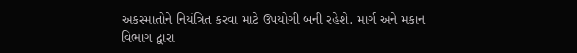અકસ્માતોને નિયંત્રિત કરવા માટે ઉપયોગી બની રહેશે. માર્ગ અને મકાન વિભાગ દ્વારા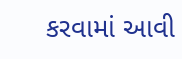કરવામાં આવી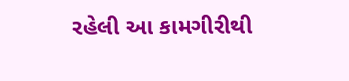રહેલી આ કામગીરીથી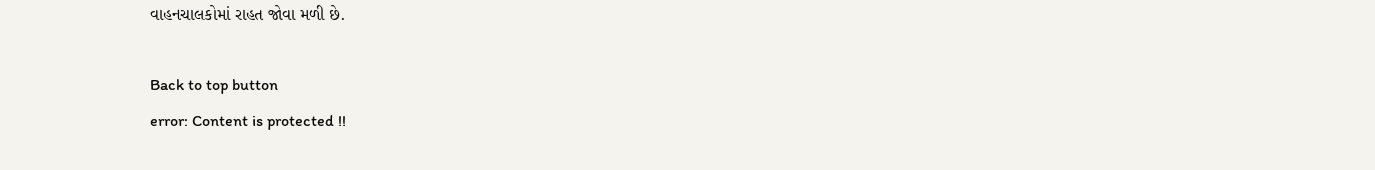વાહનચાલકોમાં રાહત જોવા મળી છે.

Back to top button
error: Content is protected !!